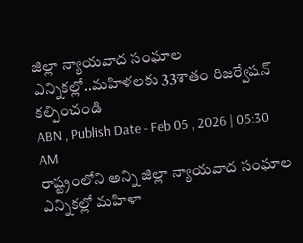జిల్లా న్యాయవాద సంఘాల ఎన్నికల్లో..మహిళలకు 33శాతం రిజర్వేషన్ కల్పించండి
ABN , Publish Date - Feb 05 , 2026 | 05:30 AM
రాష్ట్రంలోని అన్ని జిల్లా న్యాయవాద సంఘాల ఎన్నికల్లో మహిళా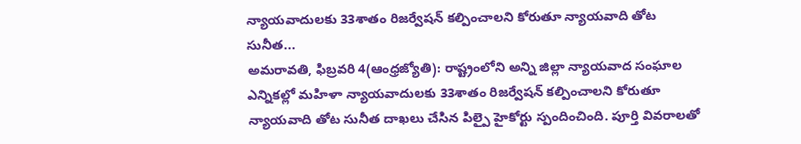న్యాయవాదులకు 33శాతం రిజర్వేషన్ కల్పించాలని కోరుతూ న్యాయవాది తోట సునీత...
అమరావతి, ఫిబ్రవరి 4(ఆంధ్రజ్యోతి): రాష్ట్రంలోని అన్ని జిల్లా న్యాయవాద సంఘాల ఎన్నికల్లో మహిళా న్యాయవాదులకు 33శాతం రిజర్వేషన్ కల్పించాలని కోరుతూ న్యాయవాది తోట సునీత దాఖలు చేసిన పిల్పై హైకోర్టు స్పందించింది. పూర్తి వివరాలతో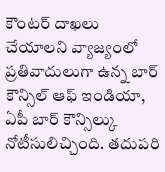కౌంటర్ దాఖలు చేయాలని వ్యాజ్యంలో ప్రతివాదులుగా ఉన్న బార్ కౌన్సిల్ ఆఫ్ ఇండియా, ఏపీ బార్ కౌన్సిల్కు నోటీసులిచ్చింది. తదుపరి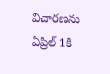విచారణను ఏప్రిల్ 1కి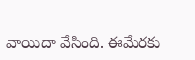వాయిదా వేసింది. ఈమేరకు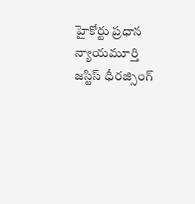హైకోర్టు ప్రధాన న్యాయమూర్తి జస్టిస్ ధీరజ్సింగ్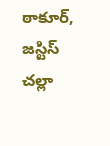ఠాకూర్, జస్టిస్ చల్లా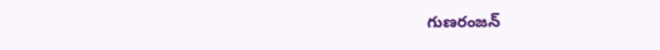గుణరంజన్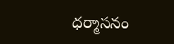ధర్మాసనం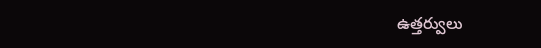ఉత్తర్వులు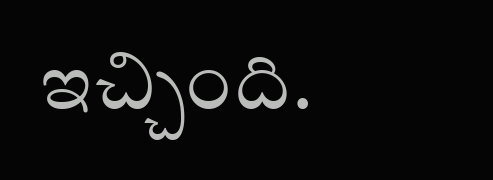ఇచ్చింది.